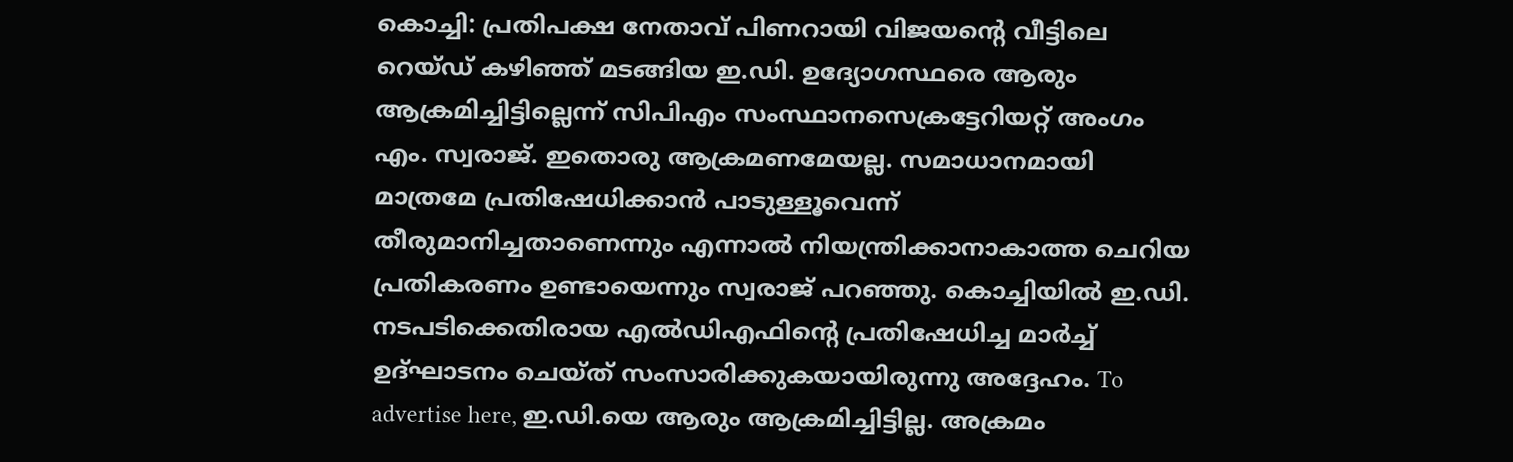കൊച്ചി: പ്രതിപക്ഷ നേതാവ് പിണറായി വിജയന്റെ വീട്ടിലെ റെയ്ഡ് കഴിഞ്ഞ് മടങ്ങിയ ഇ.ഡി. ഉദ്യോഗസ്ഥരെ ആരും ആക്രമിച്ചിട്ടില്ലെന്ന് സിപിഎം സംസ്ഥാനസെക്രട്ടേറിയറ്റ് അംഗം എം. സ്വരാജ്. ഇതൊരു ആക്രമണമേയല്ല. സമാധാനമായി മാത്രമേ പ്രതിഷേധിക്കാൻ പാടുള്ളൂവെന്ന് തീരുമാനിച്ചതാണെന്നും എന്നാൽ നിയന്ത്രിക്കാനാകാത്ത ചെറിയ പ്രതികരണം ഉണ്ടായെന്നും സ്വരാജ് പറഞ്ഞു. കൊച്ചിയിൽ ഇ.ഡി. നടപടിക്കെതിരായ എൽഡിഎഫിന്റെ പ്രതിഷേധിച്ച മാർച്ച് ഉദ്ഘാടനം ചെയ്ത് സംസാരിക്കുകയായിരുന്നു അദ്ദേഹം. To advertise here, ഇ.ഡി.യെ ആരും ആക്രമിച്ചിട്ടില്ല. അക്രമം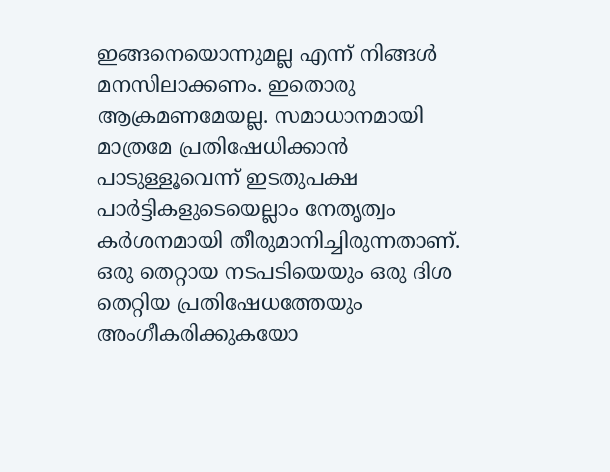ഇങ്ങനെയൊന്നുമല്ല എന്ന് നിങ്ങൾ മനസിലാക്കണം. ഇതൊരു ആക്രമണമേയല്ല. സമാധാനമായി മാത്രമേ പ്രതിഷേധിക്കാൻ പാടുള്ളൂവെന്ന് ഇടതുപക്ഷ പാർട്ടികളുടെയെല്ലാം നേതൃത്വം കർശനമായി തീരുമാനിച്ചിരുന്നതാണ്. ഒരു തെറ്റായ നടപടിയെയും ഒരു ദിശ തെറ്റിയ പ്രതിഷേധത്തേയും അംഗീകരിക്കുകയോ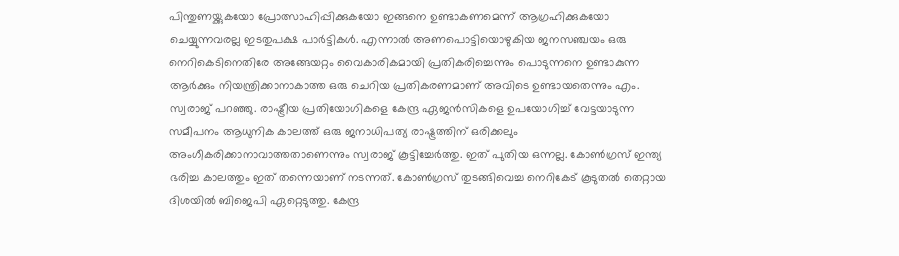പിന്തുണയ്ക്കുകയോ പ്രോത്സാഹിപ്പിക്കുകയോ ഇങ്ങനെ ഉണ്ടാകണമെന്ന് ആഗ്രഹിക്കുകയോ ചെയ്യുന്നവരല്ല ഇടതുപക്ഷ പാർട്ടികൾ. എന്നാൽ അണപൊട്ടിയൊഴുകിയ ജനസഞ്ചയം ഒരു നെറികെടിനെതിരേ അങ്ങേയറ്റം വൈകാരികമായി പ്രതികരിച്ചെന്നും പൊടുന്നനെ ഉണ്ടാകുന്ന ആർക്കും നിയന്ത്രിക്കാനാകാത്ത ഒരു ചെറിയ പ്രതികരണമാണ് അവിടെ ഉണ്ടായതെന്നും എം. സ്വരാജ് പറഞ്ഞു. രാഷ്ട്രീയ പ്രതിയോഗികളെ കേന്ദ്ര ഏജൻസികളെ ഉപയോഗിച്ച് വേട്ടയാടുന്ന സമീപനം ആധുനിക കാലത്ത് ഒരു ജനാധിപത്യ രാഷ്ട്രത്തിന് ഒരിക്കലും അംഗീകരിക്കാനാവാത്തതാണെന്നും സ്വരാജ് കൂട്ടിച്ചേർത്തു. ഇത് പുതിയ ഒന്നല്ല. കോൺഗ്രസ് ഇന്ത്യ ഭരിച്ച കാലത്തും ഇത് തന്നെയാണ് നടന്നത്. കോൺഗ്രസ് തുടങ്ങിവെച്ച നെറികേട് കൂടുതൽ തെറ്റായ ദിശയിൽ ബിജെപി ഏറ്റെടുത്തു. കേന്ദ്ര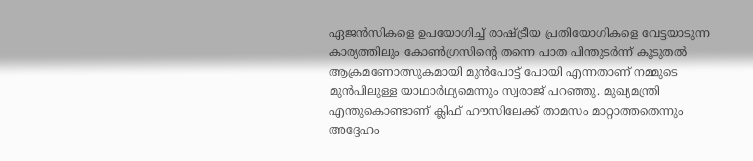ഏജൻസികളെ ഉപയോഗിച്ച് രാഷ്ട്രീയ പ്രതിയോഗികളെ വേട്ടയാടുന്ന കാര്യത്തിലും കോൺഗ്രസിന്റെ തന്നെ പാത പിന്തുടർന്ന് കൂടുതൽ ആക്രമണോത്സുകമായി മുൻപോട്ട് പോയി എന്നതാണ് നമ്മുടെ മുൻപിലുള്ള യാഥാർഥ്യമെന്നും സ്വരാജ് പറഞ്ഞു. മുഖ്യമന്ത്രി എന്തുകൊണ്ടാണ് ക്ലിഫ് ഹൗസിലേക്ക് താമസം മാറ്റാത്തതെന്നും അദ്ദേഹം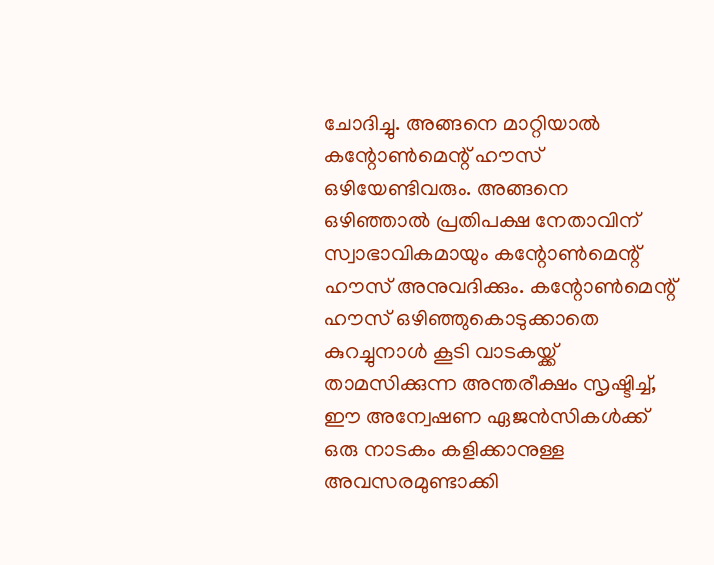ചോദിച്ചു. അങ്ങനെ മാറ്റിയാൽ കന്റോൺമെന്റ് ഹൗസ് ഒഴിയേണ്ടിവരും. അങ്ങനെ ഒഴിഞ്ഞാൽ പ്രതിപക്ഷ നേതാവിന് സ്വാഭാവികമായും കന്റോൺമെന്റ് ഹൗസ് അനുവദിക്കും. കന്റോൺമെന്റ് ഹൗസ് ഒഴിഞ്ഞുകൊടുക്കാതെ കുറച്ചുനാൾ കൂടി വാടകയ്ക്ക് താമസിക്കുന്ന അന്തരീക്ഷം സൃഷ്ടിച്ച്, ഈ അന്വേഷണ ഏജൻസികൾക്ക് ഒരു നാടകം കളിക്കാനുള്ള അവസരമുണ്ടാക്കി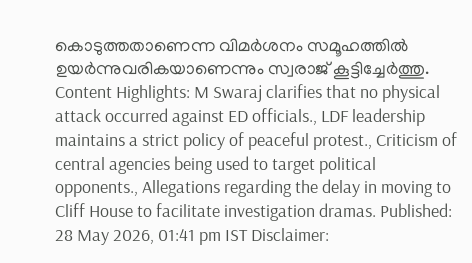കൊടുത്തതാണെന്ന വിമർശനം സമൂഹത്തിൽ ഉയർന്നുവരികയാണെന്നും സ്വരാജ് കൂട്ടിച്ചേർത്തു. Content Highlights: M Swaraj clarifies that no physical attack occurred against ED officials., LDF leadership maintains a strict policy of peaceful protest., Criticism of central agencies being used to target political opponents., Allegations regarding the delay in moving to Cliff House to facilitate investigation dramas. Published: 28 May 2026, 01:41 pm IST Disclaimer: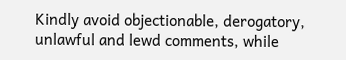Kindly avoid objectionable, derogatory, unlawful and lewd comments, while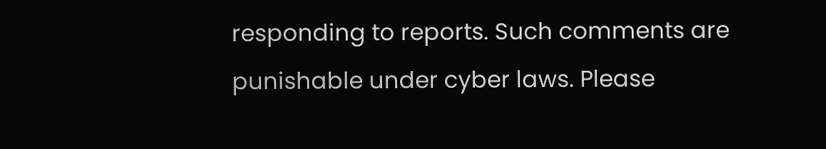responding to reports. Such comments are punishable under cyber laws. Please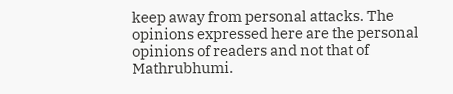keep away from personal attacks. The opinions expressed here are the personal opinions of readers and not that of Mathrubhumi.